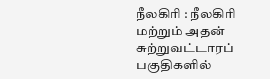நீலகிரி : நீலகிரி மற்றும் அதன் சுற்றுவட்டாரப் பகுதிகளில்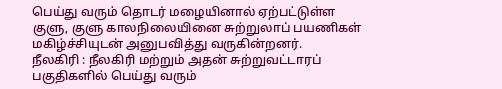பெய்து வரும் தொடர் மழையினால் ஏற்பட்டுள்ள குளு, குளு காலநிலையினை சுற்றுலாப் பயணிகள் மகிழ்ச்சியுடன் அனுபவித்து வருகின்றனர்.
நீலகிரி : நீலகிரி மற்றும் அதன் சுற்றுவட்டாரப் பகுதிகளில் பெய்து வரும்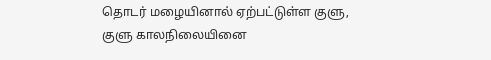தொடர் மழையினால் ஏற்பட்டுள்ள குளு, குளு காலநிலையினை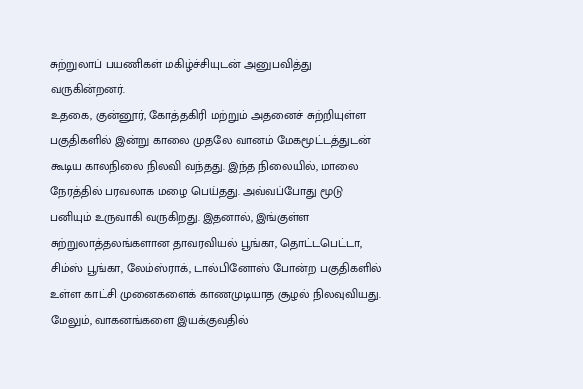சுற்றுலாப் பயணிகள் மகிழ்ச்சியுடன் அனுபவித்து வருகின்றனர்.
உதகை, குன்னூர், கோத்தகிரி மற்றும் அதனைச் சுற்றியுள்ள பகுதிகளில் இன்று காலை முதலே வானம் மேகமூட்டத்துடன் கூடிய காலநிலை நிலவி வந்தது. இந்த நிலையில், மாலை நேரத்தில் பரவலாக மழை பெய்தது. அவ்வப்போது மூடு பனியும் உருவாகி வருகிறது. இதனால், இங்குள்ள சுற்றுலாத்தலங்களான தாவரவியல் பூங்கா, தொட்டபெட்டா, சிம்ஸ் பூங்கா, லேம்ஸ்ராக், டால்பினோஸ் போன்ற பகுதிகளில் உள்ள காட்சி முனைகளைக் காணமுடியாத சூழல் நிலவுவியது. மேலும், வாகனங்களை இயக்குவதில்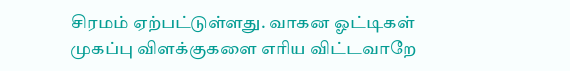சிரமம் ஏற்பட்டுள்ளது. வாகன ஓட்டிகள் முகப்பு விளக்குகளை எரிய விட்டவாறே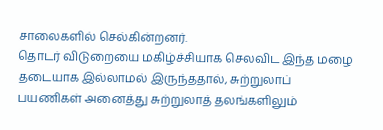சாலைகளில் செல்கின்றனர்.
தொடர் விடுறையை மகிழ்ச்சியாக செலவிட இந்த மழை தடையாக இல்லாமல் இருந்ததால், சுற்றுலாப் பயணிகள் அனைத்து சுற்றுலாத் தலங்களிலும்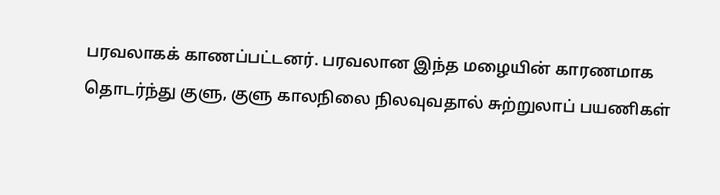பரவலாகக் காணப்பட்டனர். பரவலான இந்த மழையின் காரணமாக தொடர்ந்து குளு, குளு காலநிலை நிலவுவதால் சுற்றுலாப் பயணிகள்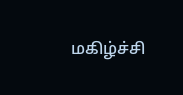மகிழ்ச்சி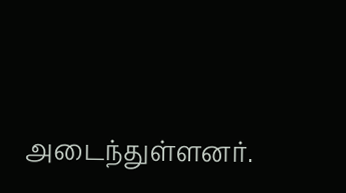அடைந்துள்ளனர்.